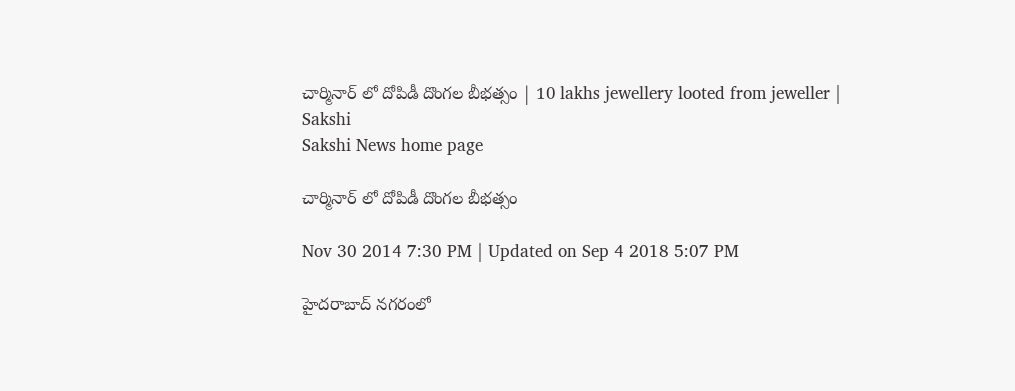చార్మినార్ లో దోపిడీ దొంగల బీభత్సం | 10 lakhs jewellery looted from jeweller | Sakshi
Sakshi News home page

చార్మినార్ లో దోపిడీ దొంగల బీభత్సం

Nov 30 2014 7:30 PM | Updated on Sep 4 2018 5:07 PM

హైదరాబాద్ నగరంలో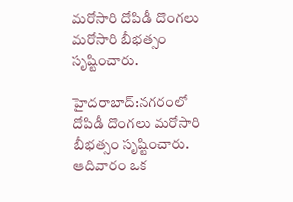మరోసారి దోపిడీ దొంగలు మరోసారి బీభత్సం సృష్టించారు.

హైదరాబాద్:నగరంలో దోపిడీ దొంగలు మరోసారి బీభత్సం సృష్టించారు. ఆదివారం ఒక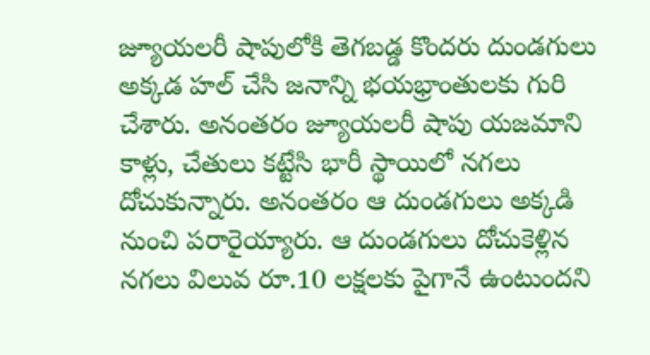జ్యూయలరీ షాపులోకి తెగబడ్డ కొందరు దుండగులు అక్కడ హల్ చేసి జనాన్ని భయభ్రాంతులకు గురి చేశారు. అనంతరం జ్యూయలరీ షాపు యజమాని కాళ్లు, చేతులు కట్టేసి భారీ స్థాయిలో నగలు దోచుకున్నారు. అనంతరం ఆ దుండగులు అక్కడి నుంచి పరారైయ్యారు. ఆ దుండగులు దోచుకెళ్లిన నగలు విలువ రూ.10 లక్షలకు పైగానే ఉంటుందని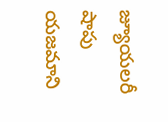జ్యూయలరీ షాపు యజమాని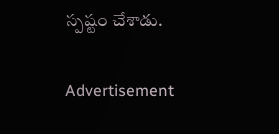స్పష్టం చేశాడు.

Advertisement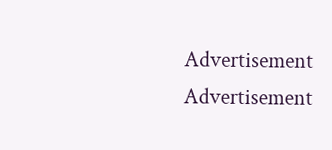Advertisement
Advertisement